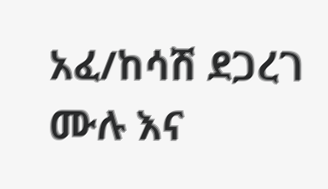አፈ/ከሳሽ ደጋረገ ሙሉ እና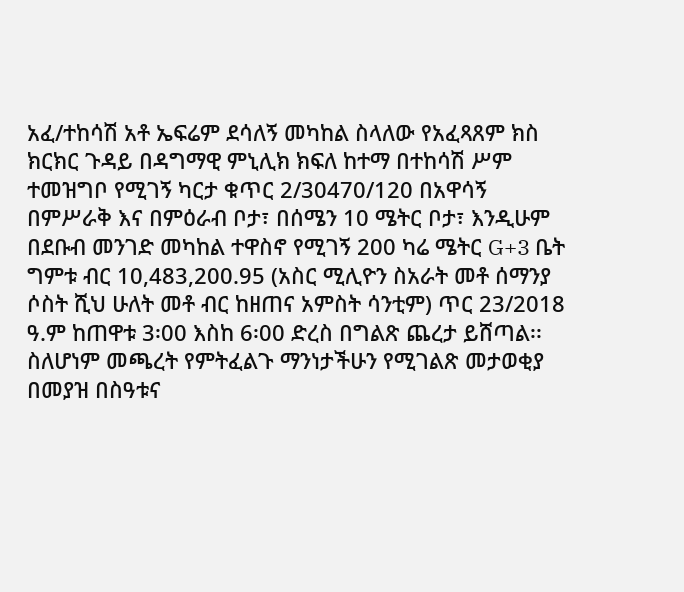አፈ/ተከሳሽ አቶ ኤፍሬም ደሳለኝ መካከል ስላለው የአፈጻጸም ክስ ክርክር ጉዳይ በዳግማዊ ምኒሊክ ክፍለ ከተማ በተከሳሽ ሥም ተመዝግቦ የሚገኝ ካርታ ቁጥር 2/30470/120 በአዋሳኝ በምሥራቅ እና በምዕራብ ቦታ፣ በሰሜን 10 ሜትር ቦታ፣ እንዲሁም በደቡብ መንገድ መካከል ተዋስኖ የሚገኝ 200 ካሬ ሜትር G+3 ቤት ግምቱ ብር 10,483,200.95 (አስር ሚሊዮን ስአራት መቶ ሰማንያ ሶስት ሺህ ሁለት መቶ ብር ከዘጠና አምስት ሳንቲም) ጥር 23/2018 ዓ.ም ከጠዋቱ 3፡00 እስከ 6፡00 ድረስ በግልጽ ጨረታ ይሸጣል፡፡ ስለሆነም መጫረት የምትፈልጉ ማንነታችሁን የሚገልጽ መታወቂያ በመያዝ በስዓቱና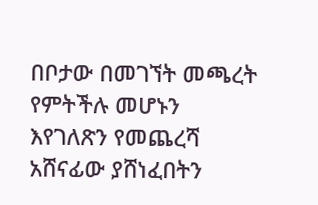በቦታው በመገኘት መጫረት የምትችሉ መሆኑን እየገለጽን የመጨረሻ አሸናፊው ያሸነፈበትን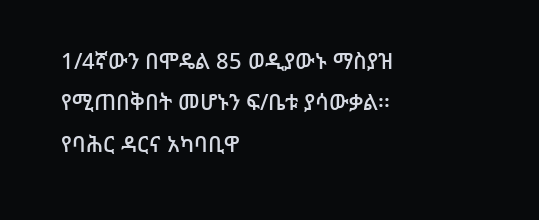1/4ኛውን በሞዴል 85 ወዲያውኑ ማስያዝ የሚጠበቅበት መሆኑን ፍ/ቤቱ ያሳውቃል፡፡
የባሕር ዳርና አካባቢዋ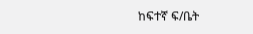ከፍተኛ ፍ/ቤት